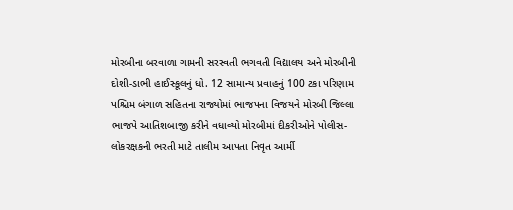મોરબીના બરવાળા ગામની સરસ્વતી ભગવતી વિદ્યાલય અને મોરબીની દોશી-ડાભી હાઈસ્કૂલનું ધો. 12 સામાન્ય પ્રવાહનું 100 ટકા પરિણામ પશ્ચિમ બંગાળ સહિતના રાજ્યોમાં ભાજપના વિજયને મોરબી જિલ્લા ભાજપે આતિશબાજી કરીને વધાવ્યો મોરબીમાં દીકરીઓને પોલીસ-લોકરક્ષકની ભરતી માટે તાલીમ આપતા નિવૃત આર્મી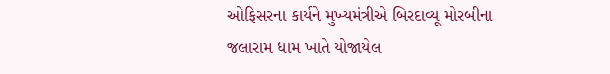ઓફિસરના કાર્યને મુખ્યમંત્રીએ બિરદાવ્યૂ મોરબીના જલારામ ધામ ખાતે યોજાયેલ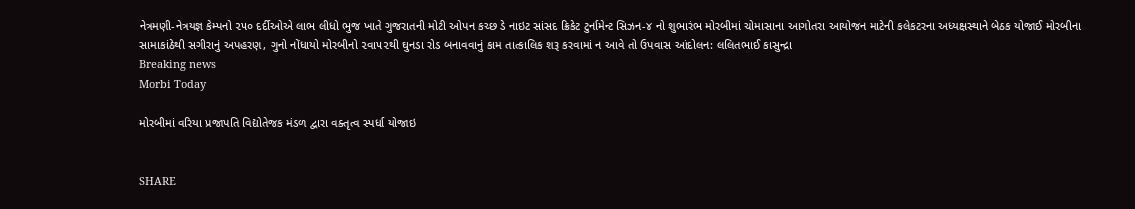નેત્રમણી-નેત્રયજ્ઞ કેમ્પનો ૨૫૦ દર્દીઓએ લાભ લીધો ભુજ ખાતે ગુજરાતની મોટી ઓપન કચ્છ ડે નાઇટ સાંસદ ક્રિકેટ ટુર્નામેન્ટ સિઝન-૪ નો શુભારંભ મોરબીમાં ચોમાસાના આગોતરા આયોજન માટેની કલેકટરના અધ્યક્ષસ્થાને બેઠક યોજાઈ મોરબીના સામાકાંઠેથી સગીરાનું અપહરણ, ગુનો નોંધાયો મોરબીનો ૨વા૫૨થી ઘુનડા રોડ બનાવવાનું કામ તાત્કાલિક શરૂ કરવામાં ન આવે તો ઉપવાસ આંદોલન: લલિતભાઈ કાસુન્દ્રા
Breaking news
Morbi Today

મોરબીમાં વરિયા પ્રજાપતિ વિદ્યોતેજક મંડળ દ્વારા વક્તૃત્વ સ્પર્ધા યોજાઇ


SHARE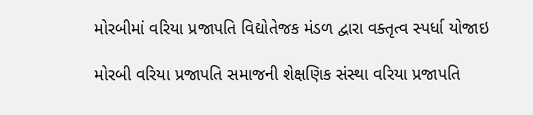મોરબીમાં વરિયા પ્રજાપતિ વિદ્યોતેજક મંડળ દ્વારા વક્તૃત્વ સ્પર્ધા યોજાઇ

મોરબી વરિયા પ્રજાપતિ સમાજની શેક્ષણિક સંસ્થા વરિયા પ્રજાપતિ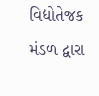વિદ્યોતેજક મંડળ દ્વારા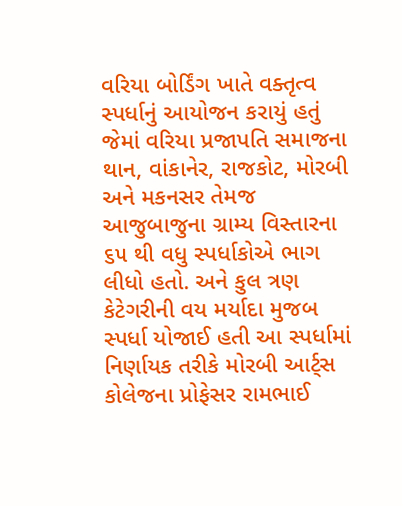વરિયા બોર્ડિંગ ખાતે વક્તૃત્વ સ્પર્ધાનું આયોજન કરાયું હતું જેમાં વરિયા પ્રજાપતિ સમાજના થાન, વાંકાનેર, રાજકોટ, મોરબી અને મકનસર તેમજ આજુબાજુના ગ્રામ્ય વિસ્તારના ૬૫ થી વધુ સ્પર્ધાકોએ ભાગ લીધો હતો. અને કુલ ત્રણ કેટેગરીની વય મર્યાદા મુજબ સ્પર્ધા યોજાઈ હતી આ સ્પર્ધામાં નિર્ણાયક તરીકે મોરબી આર્ટ્સ કોલેજના પ્રોફેસર રામભાઈ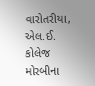વારોતરીયા, એલ.ઈ. કોલેજ મોરબીના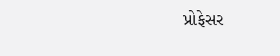પ્રોફેસર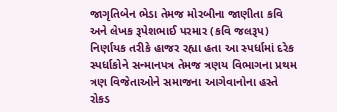જાગૃતિબેન ભેડા તેમજ મોરબીના જાણીતા કવિ અને લેખક રૂપેશભાઈ પરમાર (કવિ જલરૂપ) નિર્ણાયક તરીકે હાજર રહ્યા હતા આ સ્પર્ધામાં દરેક સ્પર્ધાકોને સન્માનપત્ર તેમજ ત્રણય વિભાગના પ્રથમ ત્રણ વિજેતાઓને સમાજના આગેવાનોના હસ્તે રોકડ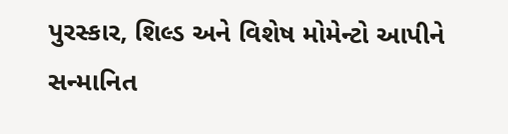પુરસ્કાર, શિલ્ડ અને વિશેષ મોમેન્ટો આપીને સન્માનિત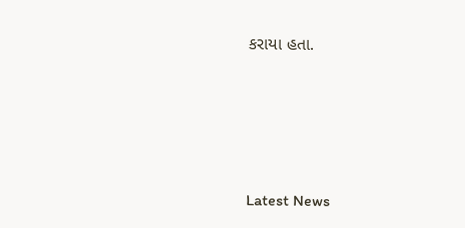કરાયા હતા.






Latest News